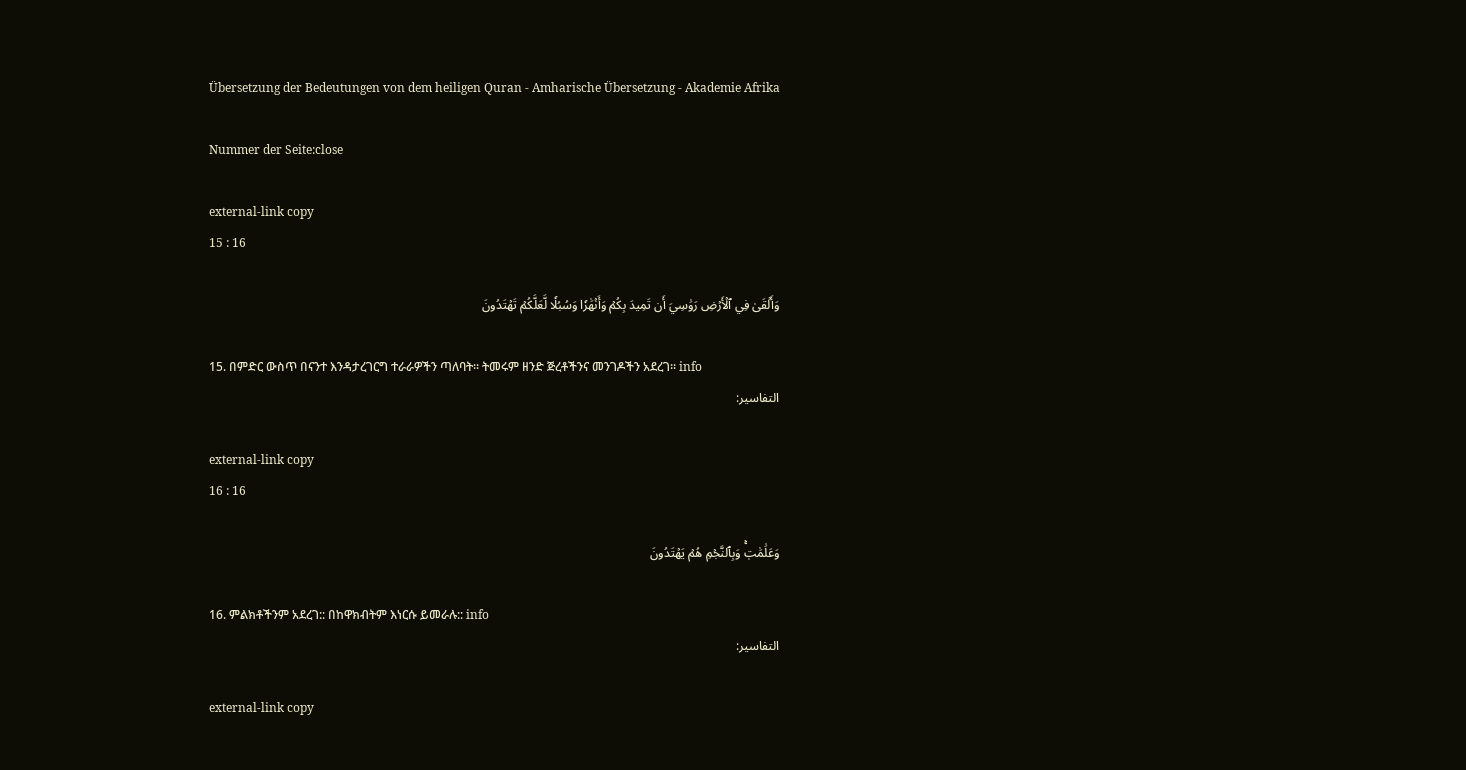Übersetzung der Bedeutungen von dem heiligen Quran - Amharische Übersetzung - Akademie Afrika

Nummer der Seite:close

external-link copy
15 : 16

وَأَلۡقَىٰ فِي ٱلۡأَرۡضِ رَوَٰسِيَ أَن تَمِيدَ بِكُمۡ وَأَنۡهَٰرٗا وَسُبُلٗا لَّعَلَّكُمۡ تَهۡتَدُونَ

15. በምድር ውስጥ በናንተ እንዳታረገርግ ተራራዎችን ጣለባት። ትመሩም ዘንድ ጅረቶችንና መንገዶችን አደረገ። info
التفاسير:

external-link copy
16 : 16

وَعَلَٰمَٰتٖۚ وَبِٱلنَّجۡمِ هُمۡ يَهۡتَدُونَ

16. ምልክቶችንም አደረገ:: በከዋክብትም እነርሱ ይመራሉ:: info
التفاسير:

external-link copy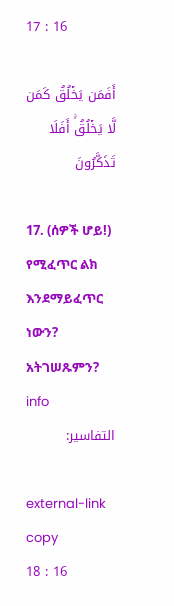17 : 16

أَفَمَن يَخۡلُقُ كَمَن لَّا يَخۡلُقُۚ أَفَلَا تَذَكَّرُونَ

17. (ሰዎች ሆይ!) የሚፈጥር ልክ እንደማይፈጥር ነውን? አትገሠጹምን? info
التفاسير:

external-link copy
18 : 16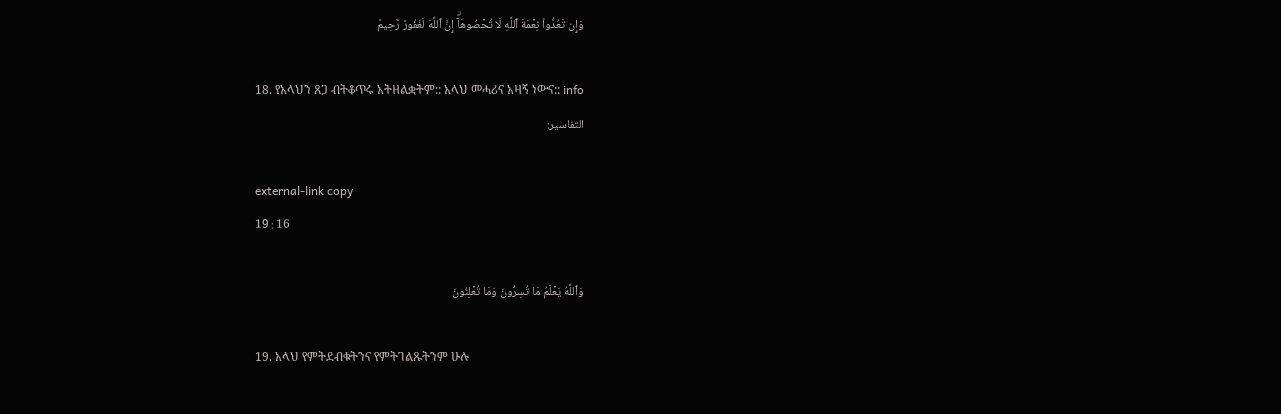وَإِن تَعُدُّواْ نِعۡمَةَ ٱللَّهِ لَا تُحۡصُوهَآۗ إِنَّ ٱللَّهَ لَغَفُورٞ رَّحِيمٞ

18. የአላህን ጸጋ ብትቆጥሩ አትዘልቋትም:: አላህ መሓሪና አዛኝ ነውና:: info
التفاسير:

external-link copy
19 : 16

وَٱللَّهُ يَعۡلَمُ مَا تُسِرُّونَ وَمَا تُعۡلِنُونَ

19. አላህ የምትደብቁትንና የምትገልጹትንም ሁሉ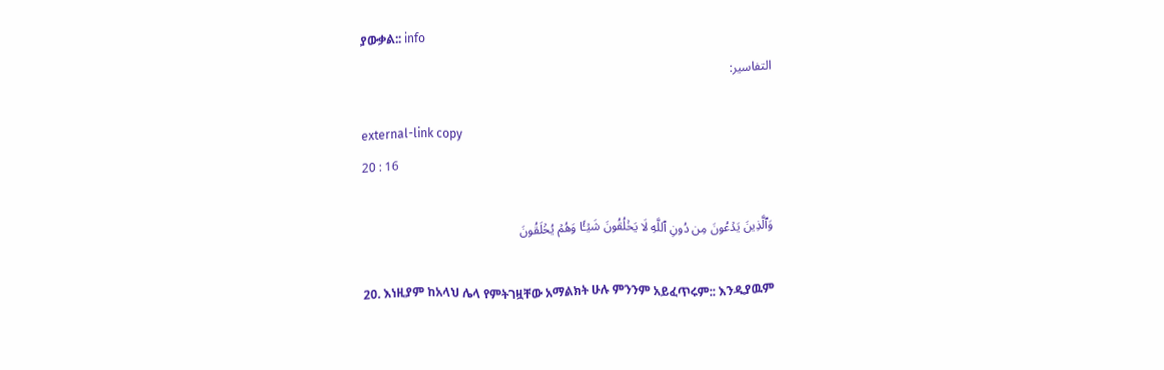ያውቃል:: info
التفاسير:

external-link copy
20 : 16

وَٱلَّذِينَ يَدۡعُونَ مِن دُونِ ٱللَّهِ لَا يَخۡلُقُونَ شَيۡـٔٗا وَهُمۡ يُخۡلَقُونَ

20. እነዚያም ከአላህ ሌላ የምትገዟቸው አማልክት ሁሉ ምንንም አይፈጥሩም:: እንዲያዉም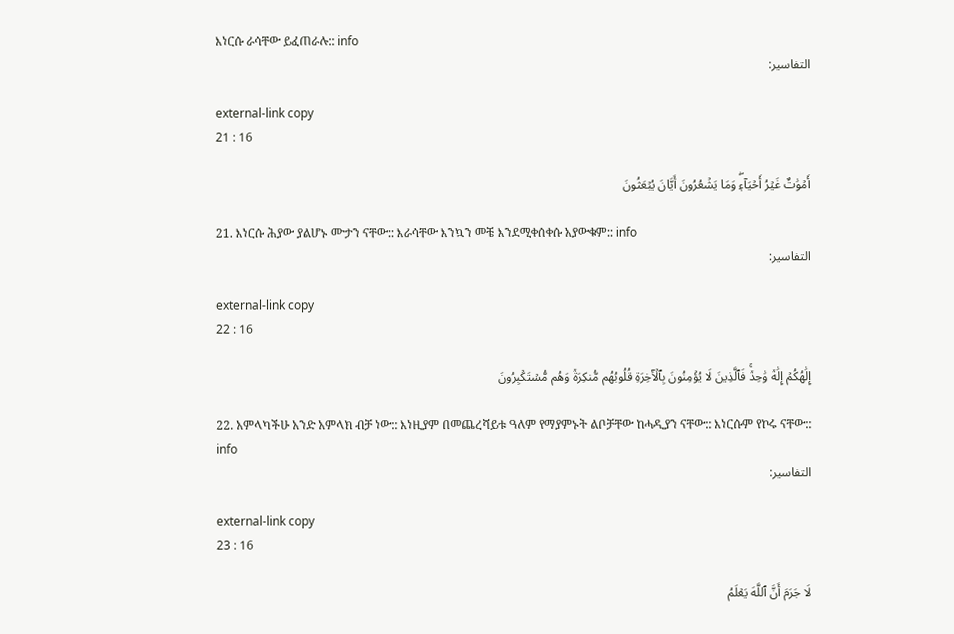እነርሱ ራሳቸው ይፈጠራሉ:: info
التفاسير:

external-link copy
21 : 16

أَمۡوَٰتٌ غَيۡرُ أَحۡيَآءٖۖ وَمَا يَشۡعُرُونَ أَيَّانَ يُبۡعَثُونَ

21. እነርሱ ሕያው ያልሆኑ ሙታን ናቸው:: እራሳቸው እንኳን መቼ እንደሚቀሰቀሱ አያውቁም:: info
التفاسير:

external-link copy
22 : 16

إِلَٰهُكُمۡ إِلَٰهٞ وَٰحِدٞۚ فَٱلَّذِينَ لَا يُؤۡمِنُونَ بِٱلۡأٓخِرَةِ قُلُوبُهُم مُّنكِرَةٞ وَهُم مُّسۡتَكۡبِرُونَ

22. አምላካችሁ አንድ አምላክ ብቻ ነው:: እነዚያም በመጨረሻይቱ ዓለም የማያምኑት ልቦቻቸው ከሓዲያን ናቸው:: እነርሱም የኮሩ ናቸው:: info
التفاسير:

external-link copy
23 : 16

لَا جَرَمَ أَنَّ ٱللَّهَ يَعۡلَمُ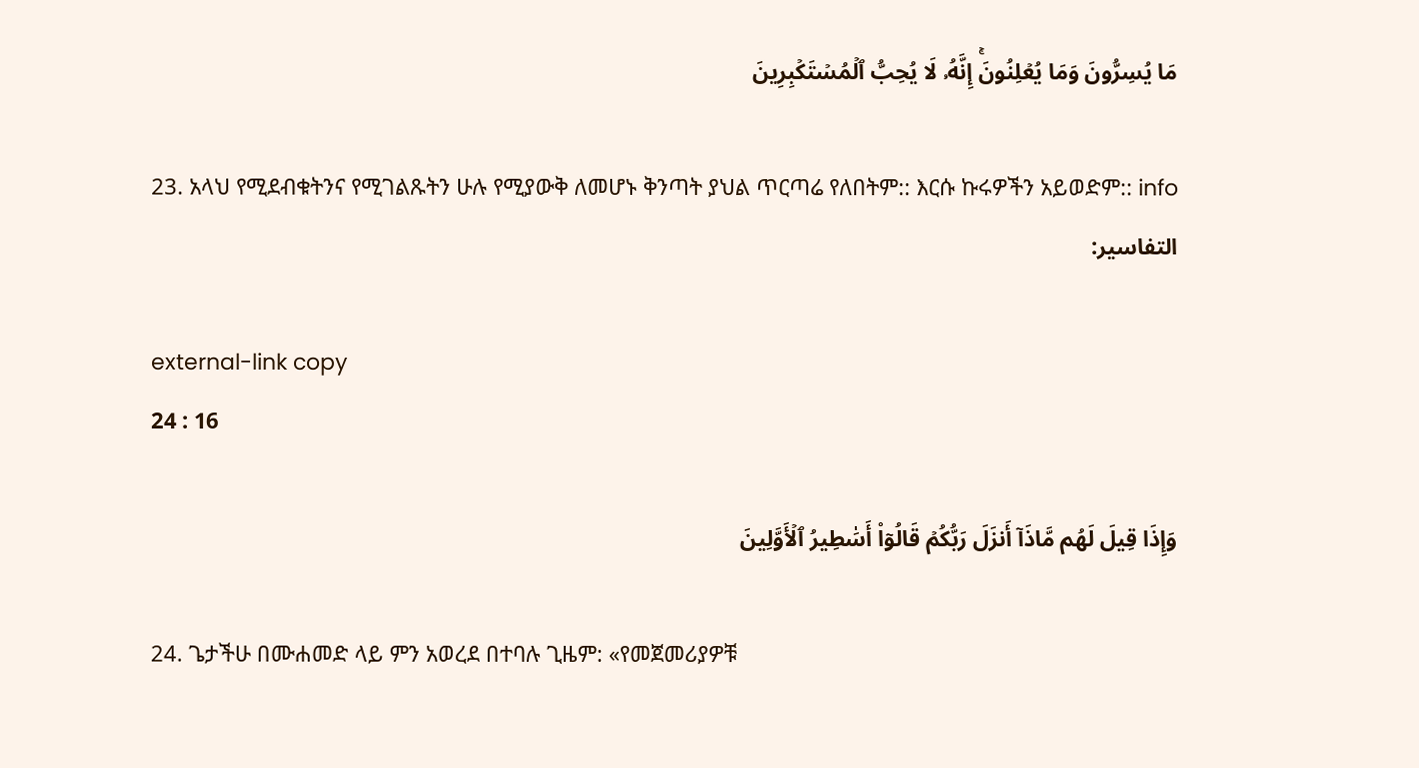مَا يُسِرُّونَ وَمَا يُعۡلِنُونَۚ إِنَّهُۥ لَا يُحِبُّ ٱلۡمُسۡتَكۡبِرِينَ

23. አላህ የሚደብቁትንና የሚገልጹትን ሁሉ የሚያውቅ ለመሆኑ ቅንጣት ያህል ጥርጣሬ የለበትም:: እርሱ ኩሩዎችን አይወድም:: info
التفاسير:

external-link copy
24 : 16

وَإِذَا قِيلَ لَهُم مَّاذَآ أَنزَلَ رَبُّكُمۡ قَالُوٓاْ أَسَٰطِيرُ ٱلۡأَوَّلِينَ

24. ጌታችሁ በሙሐመድ ላይ ምን አወረደ በተባሉ ጊዜም: «የመጀመሪያዎቹ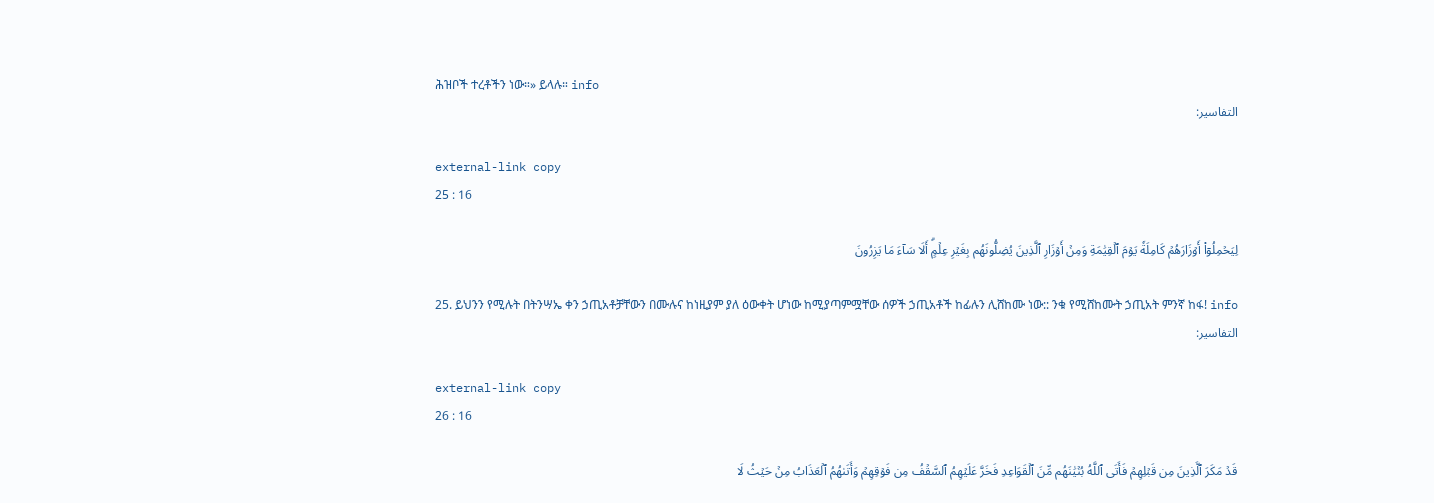ሕዝቦች ተረቶችን ነው።» ይላሉ። info
التفاسير:

external-link copy
25 : 16

لِيَحۡمِلُوٓاْ أَوۡزَارَهُمۡ كَامِلَةٗ يَوۡمَ ٱلۡقِيَٰمَةِ وَمِنۡ أَوۡزَارِ ٱلَّذِينَ يُضِلُّونَهُم بِغَيۡرِ عِلۡمٍۗ أَلَا سَآءَ مَا يَزِرُونَ

25. ይህንን የሚሉት በትንሣኤ ቀን ኃጢአቶቻቸውን በሙሉና ከነዚያም ያለ ዕውቀት ሆነው ከሚያጣምሟቸው ሰዎች ኃጢአቶች ከፊሉን ሊሸከሙ ነው:: ንቁ የሚሸከሙት ኃጢአት ምንኛ ከፋ! info
التفاسير:

external-link copy
26 : 16

قَدۡ مَكَرَ ٱلَّذِينَ مِن قَبۡلِهِمۡ فَأَتَى ٱللَّهُ بُنۡيَٰنَهُم مِّنَ ٱلۡقَوَاعِدِ فَخَرَّ عَلَيۡهِمُ ٱلسَّقۡفُ مِن فَوۡقِهِمۡ وَأَتَىٰهُمُ ٱلۡعَذَابُ مِنۡ حَيۡثُ لَا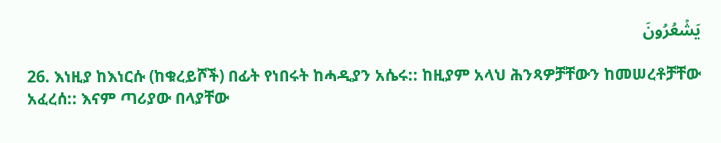يَشۡعُرُونَ

26. እነዚያ ከእነርሱ (ከቁረይሾች) በፊት የነበሩት ከሓዲያን አሴሩ:: ከዚያም አላህ ሕንጻዎቻቸውን ከመሠረቶቻቸው አፈረሰ:: እናም ጣሪያው በላያቸው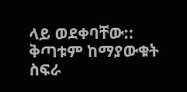ላይ ወደቀባቸው:: ቅጣቱም ከማያውቁት ስፍራ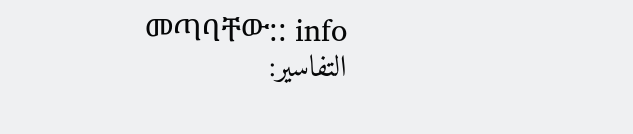መጣባቸው:: info
التفاسير: